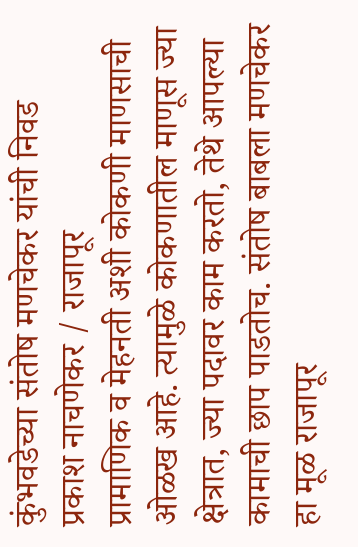कुंभवडेच्या संतोष मणचेकर यांची निवड
प्रकाश नाचणेकर / राजापूर
प्रामाणिक व मेहनती अशी कोकणी माणसाची ओळख आहे. त्यामुळे कोकणातील माणूस ज्या क्षेत्रात, ज्या पदावर काम करतो, तेथे आपल्या कामाची छाप पाडतोच. संतोष बाबला मणचेकर हा मूळ राजापूर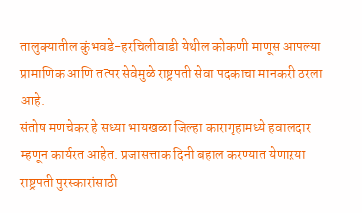तालुक्यातील कुंभवडे-हरचिलीवाडी येथील कोकणी माणूस आपल्या प्रामाणिक आणि तत्पर सेवेमुळे राष्ट्रपती सेवा पदकाचा मानकरी ठरला आहे.
संतोष मणचेकर हे सध्या भायखळा जिल्हा कारागृहामध्ये हवालदार म्हणून कार्यरत आहेत. प्रजासत्ताक दिनी बहाल करण्यात येणाऱया राष्ट्रपती पुरस्कारांसाठी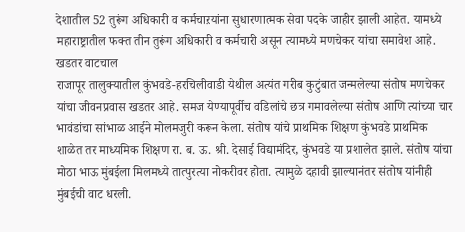देशातील 52 तुरूंग अधिकारी व कर्मचाऱयांना सुधारणात्मक सेवा पदके जाहीर झाली आहेत. यामध्ये महाराष्ट्रातील फक्त तीन तुरूंग अधिकारी व कर्मचारी असून त्यामध्ये मणचेकर यांचा समावेश आहे.
खडतर वाटचाल
राजापूर तालुक्यातील कुंभवडे-हरचिलीवाडी येथील अत्यंत गरीब कुटुंबात जन्मलेल्या संतोष मणचेकर यांचा जीवनप्रवास खडतर आहे. समज येण्यापूर्वीच वडिलांचे छत्र गमावलेल्या संतोष आणि त्यांच्या चार भावंडांचा सांभाळ आईने मोलमजुरी करून केला. संतोष यांचे प्राथमिक शिक्षण कुंभवडे प्राथमिक शाळेत तर माध्यमिक शिक्षण रा. ब. ऊ. श्री. देसाई विद्यामंदिर, कुंभवडे या प्रशालेत झाले. संतोष यांचा मोठा भाऊ मुंबईला मिलमध्ये तात्पुरत्या नोकरीवर होता. त्यामुळे दहावी झाल्यानंतर संतोष यांनीही मुंबईची वाट धरली.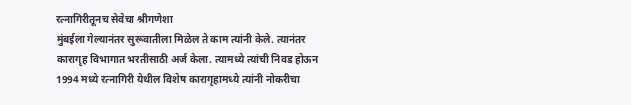रत्नागिरीतूनच सेवेचा श्रीगणेशा
मुंबईला गेल्यानंतर सुरूवातीला मिळेल ते काम त्यांनी केले. त्यानंतर कारागृह विभागात भरतीसाठी अर्ज केला. त्यामध्ये त्यांची निवड होऊन 1994 मध्ये रत्नागिरी येथील विशेष कारागृहामध्ये त्यांनी नोकरीचा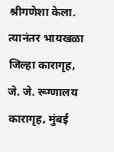श्रीगणेशा केला. त्यानंतर भायखळा जिल्हा कारागृह, जे. जे. रूग्णालय कारागृह, मुंबई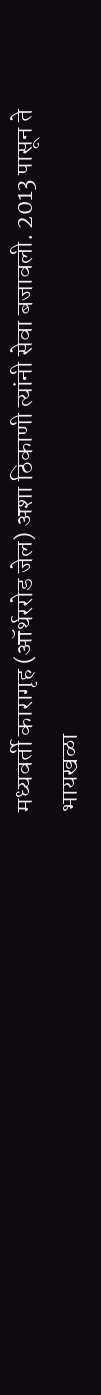मध्यवर्ती कारागृह (ऑर्थररोड जेल) अशा ठिकाणी त्यांनी सेवा बजावली. 2013 पासून ते भायखळा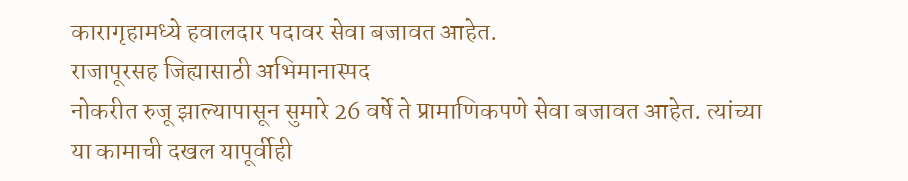कारागृहामध्ये हवालदार पदावर सेवा बजावत आहेत.
राजापूरसह जिह्यासाठी अभिमानास्पद
नोकरीत रुजू झाल्यापासून सुमारे 26 वर्षे ते प्रामाणिकपणे सेवा बजावत आहेत. त्यांच्या या कामाची दखल यापूर्वीही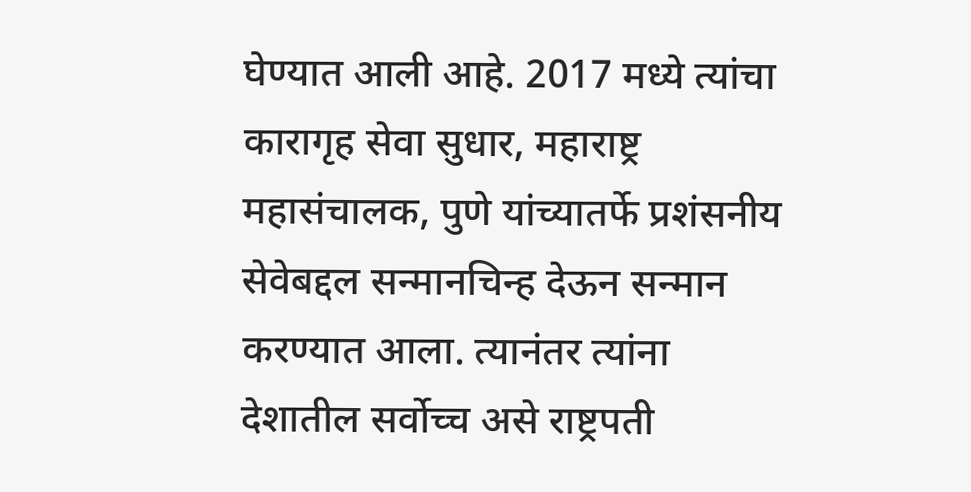घेण्यात आली आहे. 2017 मध्ये त्यांचा कारागृह सेवा सुधार, महाराष्ट्र महासंचालक, पुणे यांच्यातर्फे प्रशंसनीय सेवेबद्दल सन्मानचिन्ह देऊन सन्मान करण्यात आला. त्यानंतर त्यांना देशातील सर्वोच्च असे राष्ट्रपती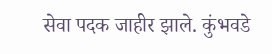सेवा पदक जाहीर झाले. कुंभवडे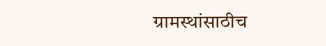ग्रामस्थांसाठीच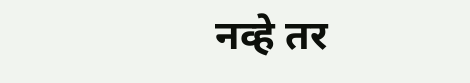नव्हे तर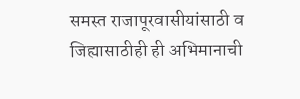समस्त राजापूरवासीयांसाठी व जिह्यासाठीही ही अभिमानाची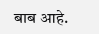बाब आहे.